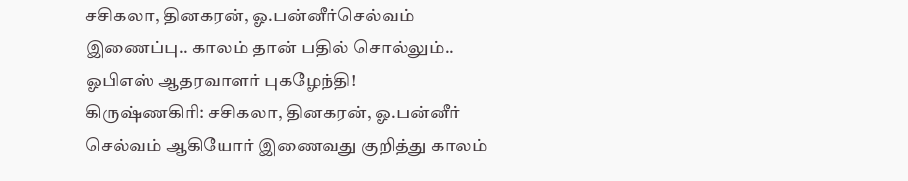சசிகலா, தினகரன், ஓ.பன்னீர்செல்வம் இணைப்பு.. காலம் தான் பதில் சொல்லும்.. ஓபிஎஸ் ஆதரவாளர் புகழேந்தி!
கிருஷ்ணகிரி: சசிகலா, தினகரன், ஓ.பன்னீர் செல்வம் ஆகியோர் இணைவது குறித்து காலம்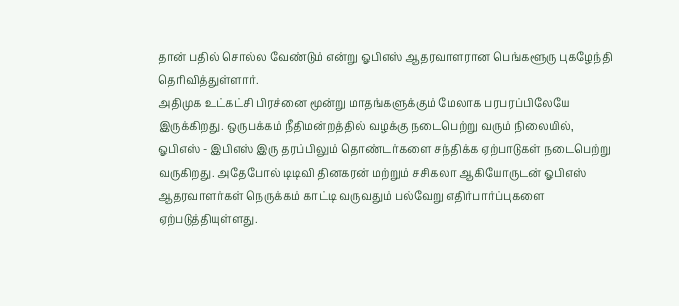தான் பதில் சொல்ல வேண்டும் என்று ஓபிஎஸ் ஆதரவாளரான பெங்களூரு புகழேந்தி தெரிவித்துள்ளார்.
அதிமுக உட்கட்சி பிரச்னை மூன்று மாதங்களுக்கும் மேலாக பரபரப்பிலேயே இருக்கிறது. ஒருபக்கம் நீதிமன்றத்தில் வழக்கு நடைபெற்று வரும் நிலையில், ஓபிஎஸ் - இபிஎஸ் இரு தரப்பிலும் தொண்டர்களை சந்திக்க ஏற்பாடுகள் நடைபெற்று வருகிறது. அதேபோல் டிடிவி தினகரன் மற்றும் சசிகலா ஆகியோருடன் ஓபிஎஸ் ஆதரவாளர்கள் நெருக்கம் காட்டி வருவதும் பல்வேறு எதிர்பார்ப்புகளை ஏற்படுத்தியுள்ளது.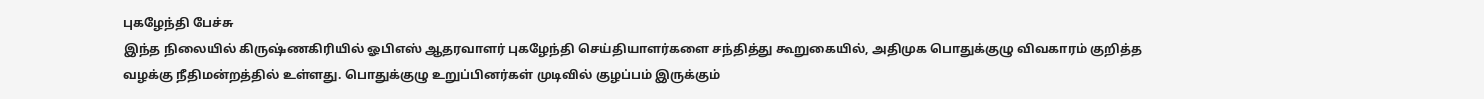புகழேந்தி பேச்சு
இந்த நிலையில் கிருஷ்ணகிரியில் ஓபிஎஸ் ஆதரவாளர் புகழேந்தி செய்தியாளர்களை சந்தித்து கூறுகையில், அதிமுக பொதுக்குழு விவகாரம் குறித்த வழக்கு நீதிமன்றத்தில் உள்ளது. பொதுக்குழு உறுப்பினர்கள் முடிவில் குழப்பம் இருக்கும்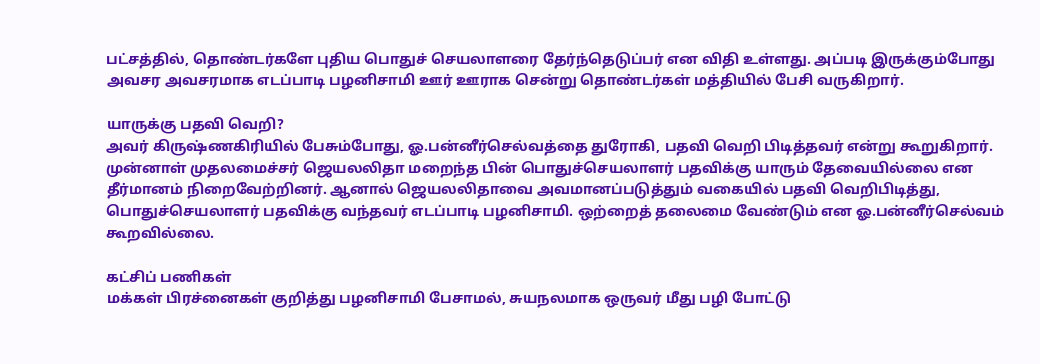பட்சத்தில், தொண்டர்களே புதிய பொதுச் செயலாளரை தேர்ந்தெடுப்பர் என விதி உள்ளது. அப்படி இருக்கும்போது அவசர அவசரமாக எடப்பாடி பழனிசாமி ஊர் ஊராக சென்று தொண்டர்கள் மத்தியில் பேசி வருகிறார்.

யாருக்கு பதவி வெறி?
அவர் கிருஷ்ணகிரியில் பேசும்போது, ஓ.பன்னீர்செல்வத்தை துரோகி, பதவி வெறி பிடித்தவர் என்று கூறுகிறார். முன்னாள் முதலமைச்சர் ஜெயலலிதா மறைந்த பின் பொதுச்செயலாளர் பதவிக்கு யாரும் தேவையில்லை என தீர்மானம் நிறைவேற்றினர். ஆனால் ஜெயலலிதாவை அவமானப்படுத்தும் வகையில் பதவி வெறிபிடித்து, பொதுச்செயலாளர் பதவிக்கு வந்தவர் எடப்பாடி பழனிசாமி. ஒற்றைத் தலைமை வேண்டும் என ஓ.பன்னீர்செல்வம் கூறவில்லை.

கட்சிப் பணிகள்
மக்கள் பிரச்னைகள் குறித்து பழனிசாமி பேசாமல், சுயநலமாக ஒருவர் மீது பழி போட்டு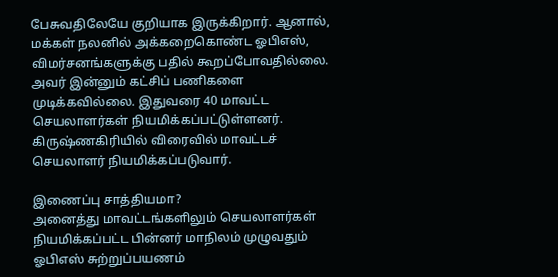பேசுவதிலேயே குறியாக இருக்கிறார். ஆனால், மக்கள் நலனில் அக்கறைகொண்ட ஓபிஎஸ், விமர்சனங்களுக்கு பதில் கூறப்போவதில்லை. அவர் இன்னும் கட்சிப் பணிகளை முடிக்கவில்லை. இதுவரை 40 மாவட்ட செயலாளர்கள் நியமிக்கப்பட்டுள்ளனர். கிருஷ்ணகிரியில் விரைவில் மாவட்டச் செயலாளர் நியமிக்கப்படுவார்.

இணைப்பு சாத்தியமா?
அனைத்து மாவட்டங்களிலும் செயலாளர்கள் நியமிக்கப்பட்ட பின்னர் மாநிலம் முழுவதும் ஓபிஎஸ் சுற்றுப்பயணம்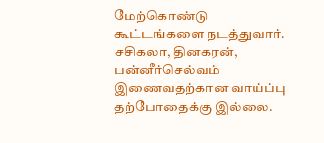மேற்கொண்டு கூட்டங்களை நடத்துவார். சசிகலா, தினகரன், பன்னீர்செல்வம் இணைவதற்கான வாய்ப்பு தற்போதைக்கு இல்லை.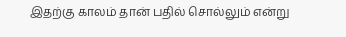இதற்கு காலம் தான் பதில் சொல்லும் என்று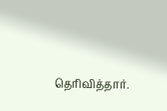தெரிவித்தார்.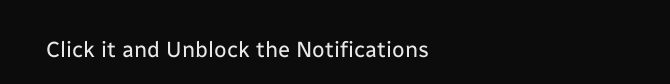Click it and Unblock the Notifications